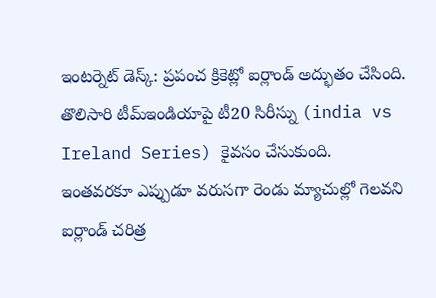ఇంటర్నెట్ డెస్క్: ప్రపంచ క్రికెట్లో ఐర్లాండ్ అద్భుతం చేసింది. తొలిసారి టీమ్ఇండియాపై టీ20 సిరీస్ను (india vs Ireland Series) కైవసం చేసుకుంది.
ఇంతవరకూ ఎప్పుడూ వరుసగా రెండు మ్యాచుల్లో గెలవని ఐర్లాండ్ చరిత్ర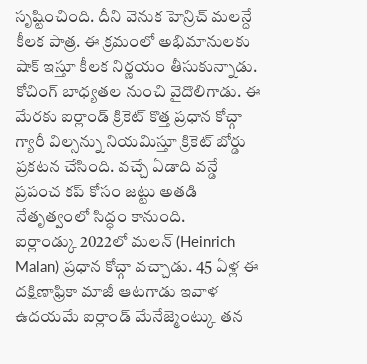సృష్టించింది. దీని వెనుక హెన్రిచ్ మలన్దే కీలక పాత్ర. ఈ క్రమంలో అభిమానులకు షాక్ ఇస్తూ కీలక నిర్ణయం తీసుకున్నాడు. కోచింగ్ బాధ్యతల నుంచి వైదొలిగాడు. ఈ మేరకు ఐర్లాండ్ క్రికెట్ కొత్త ప్రధాన కోచ్గా గ్యారీ విల్సన్ను నియమిస్తూ క్రికెట్ బోర్డు ప్రకటన చేసింది. వచ్చే ఏడాది వన్డే ప్రపంచ కప్ కోసం జట్టు అతడి నేతృత్వంలో సిద్ధం కానుంది.
ఐర్లాండ్కు 2022లో మలన్ (Heinrich Malan) ప్రధాన కోచ్గా వచ్చాడు. 45 ఏళ్ల ఈ దక్షిణాఫ్రికా మాజీ ఆటగాడు ఇవాళ ఉదయమే ఐర్లాండ్ మేనేజ్మెంట్కు తన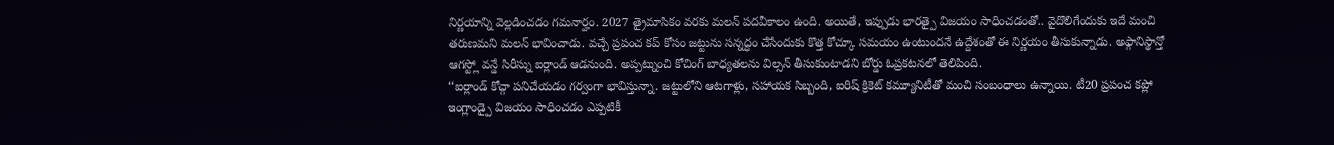నిర్ణయాన్ని వెల్లడించడం గమనార్హం. 2027 త్రైమాసికం వరకు మలన్ పదవీకాలం ఉంది. అయితే, ఇప్పుడు భారత్పై విజయం సాధించడంతో.. వైదొలిగేందుకు ఇదే మంచి తరుణమని మలన్ భావించాడు. వచ్చే ప్రపంచ కప్ కోసం జట్టును సన్నద్ధం చేసేందుకు కొత్త కోచ్కూ సమయం ఉంటుందనే ఉద్దేశంతో ఈ నిర్ణయం తీసుకున్నాడు. అఫ్గానిస్థాన్తో ఆగస్ట్లో వన్డే సిరీస్ను ఐర్లాండ్ ఆడనుంది. అప్పట్నుంచి కోచింగ్ బాధ్యతలను విల్సన్ తీసుకుంటాడని బోర్డు ఓప్రకటనలో తెలిపింది.
‘‘ఐర్లాండ్ కోచ్గా పనిచేయడం గర్వంగా భావిస్తున్నా. జట్టులోని ఆటగాళ్లు, సహాయక సిబ్బంది, ఐరిష్ క్రికెట్ కమ్యూనిటీతో మంచి సంబంధాలు ఉన్నాయి. టీ20 ప్రపంచ కప్లో ఇంగ్లాండ్పై విజయం సాధించడం ఎప్పటికీ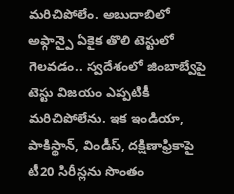మరిచిపోలేం. అబుదాబిలో అఫ్గాన్పై ఏకైక తొలి టెస్టులో గెలవడం.. స్వదేశంలో జింబాబ్వేపై టెస్టు విజయం ఎప్పటికీ మరిచిపోలేను. ఇక ఇండియా, పాకిస్థాన్, విండీస్, దక్షిణాఫ్రికాపై టీ20 సిరీస్లను సొంతం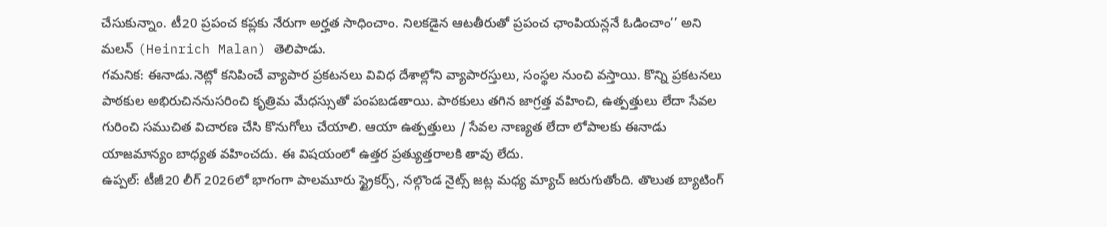చేసుకున్నాం. టీ20 ప్రపంచ కప్లకు నేరుగా అర్హత సాధించాం. నిలకడైన ఆటతీరుతో ప్రపంచ ఛాంపియన్లనే ఓడించాం’’ అని మలన్ (Heinrich Malan) తెలిపాడు.
గమనిక: ఈనాడు.నెట్లో కనిపించే వ్యాపార ప్రకటనలు వివిధ దేశాల్లోని వ్యాపారస్తులు, సంస్థల నుంచి వస్తాయి. కొన్ని ప్రకటనలు పాఠకుల అభిరుచిననుసరించి కృత్రిమ మేధస్సుతో పంపబడతాయి. పాఠకులు తగిన జాగ్రత్త వహించి, ఉత్పత్తులు లేదా సేవల గురించి సముచిత విచారణ చేసి కొనుగోలు చేయాలి. ఆయా ఉత్పత్తులు / సేవల నాణ్యత లేదా లోపాలకు ఈనాడు యాజమాన్యం బాధ్యత వహించదు. ఈ విషయంలో ఉత్తర ప్రత్యుత్తరాలకి తావు లేదు.
ఉప్పల్: టీజీ20 లీగ్ 2026లో భాగంగా పాలమూరు స్ట్రైకర్స్, నల్గొండ నైట్స్ జట్ల మధ్య మ్యాచ్ జరుగుతోంది. తొలుత బ్యాటింగ్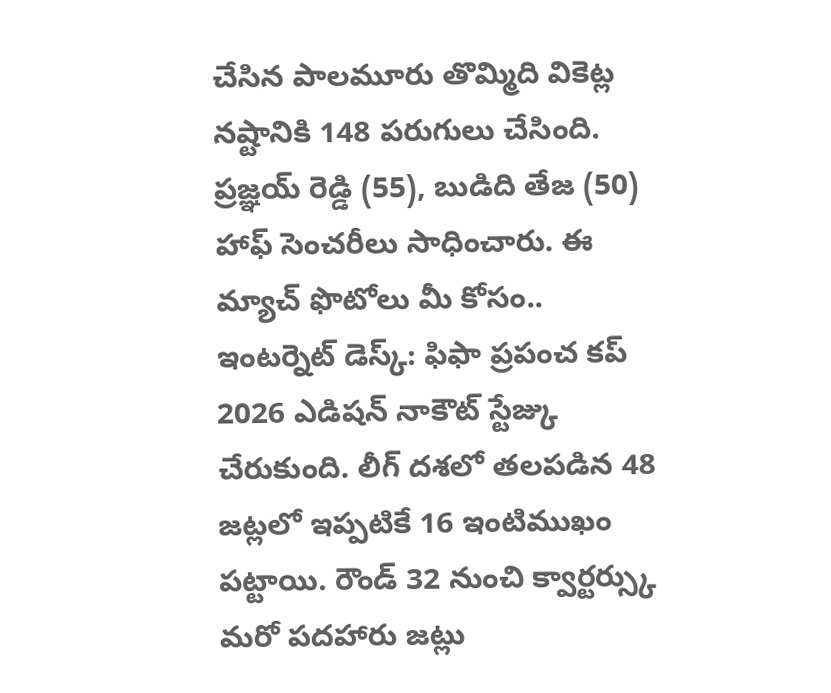చేసిన పాలమూరు తొమ్మిది వికెట్ల నష్టానికి 148 పరుగులు చేసింది. ప్రజ్ఞయ్ రెడ్డి (55), బుడిది తేజ (50) హాఫ్ సెంచరీలు సాధించారు. ఈ మ్యాచ్ ఫొటోలు మీ కోసం..
ఇంటర్నెట్ డెస్క్: ఫిఫా ప్రపంచ కప్ 2026 ఎడిషన్ నాకౌట్ స్టేజ్కు చేరుకుంది. లీగ్ దశలో తలపడిన 48 జట్లలో ఇప్పటికే 16 ఇంటిముఖం పట్టాయి. రౌండ్ 32 నుంచి క్వార్టర్స్కు మరో పదహారు జట్లు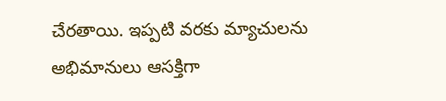చేరతాయి. ఇప్పటి వరకు మ్యాచులను అభిమానులు ఆసక్తిగా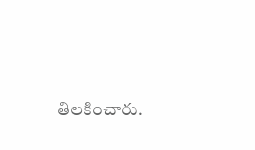తిలకించారు.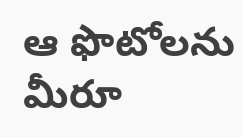ఆ ఫొటోలను మీరూ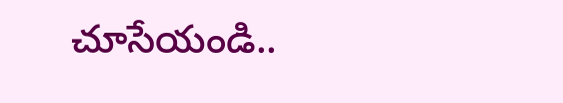చూసేయండి..